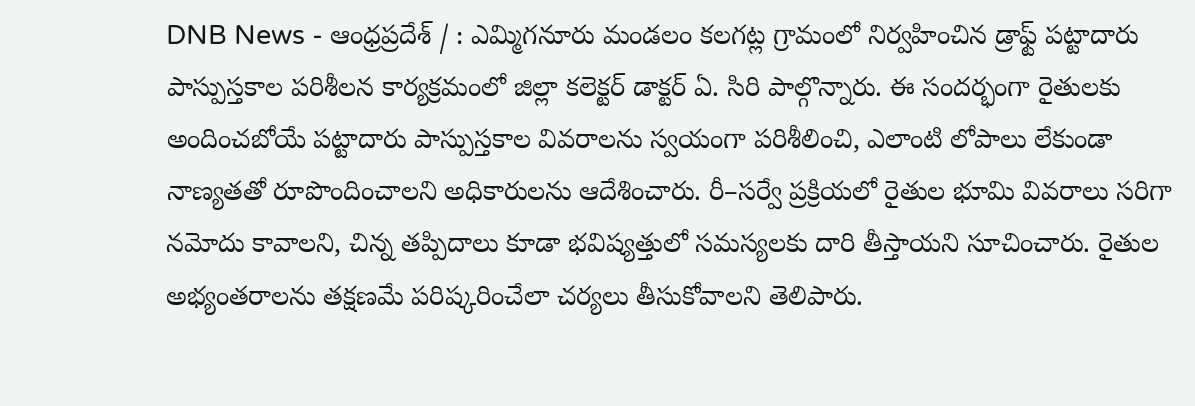DNB News - ఆంధ్రప్రదేశ్ / : ఎమ్మిగనూరు మండలం కలగట్ల గ్రామంలో నిర్వహించిన డ్రాఫ్ట్ పట్టాదారు పాస్పుస్తకాల పరిశీలన కార్యక్రమంలో జిల్లా కలెక్టర్ డాక్టర్ ఏ. సిరి పాల్గొన్నారు. ఈ సందర్భంగా రైతులకు అందించబోయే పట్టాదారు పాస్పుస్తకాల వివరాలను స్వయంగా పరిశీలించి, ఎలాంటి లోపాలు లేకుండా నాణ్యతతో రూపొందించాలని అధికారులను ఆదేశించారు. రీ–సర్వే ప్రక్రియలో రైతుల భూమి వివరాలు సరిగా నమోదు కావాలని, చిన్న తప్పిదాలు కూడా భవిష్యత్తులో సమస్యలకు దారి తీస్తాయని సూచించారు. రైతుల అభ్యంతరాలను తక్షణమే పరిష్కరించేలా చర్యలు తీసుకోవాలని తెలిపారు.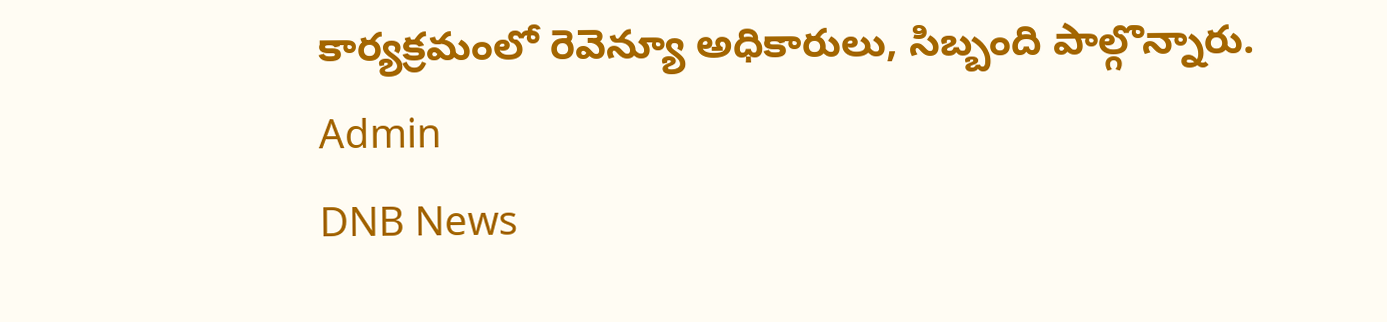కార్యక్రమంలో రెవెన్యూ అధికారులు, సిబ్బంది పాల్గొన్నారు.
Admin
DNB News